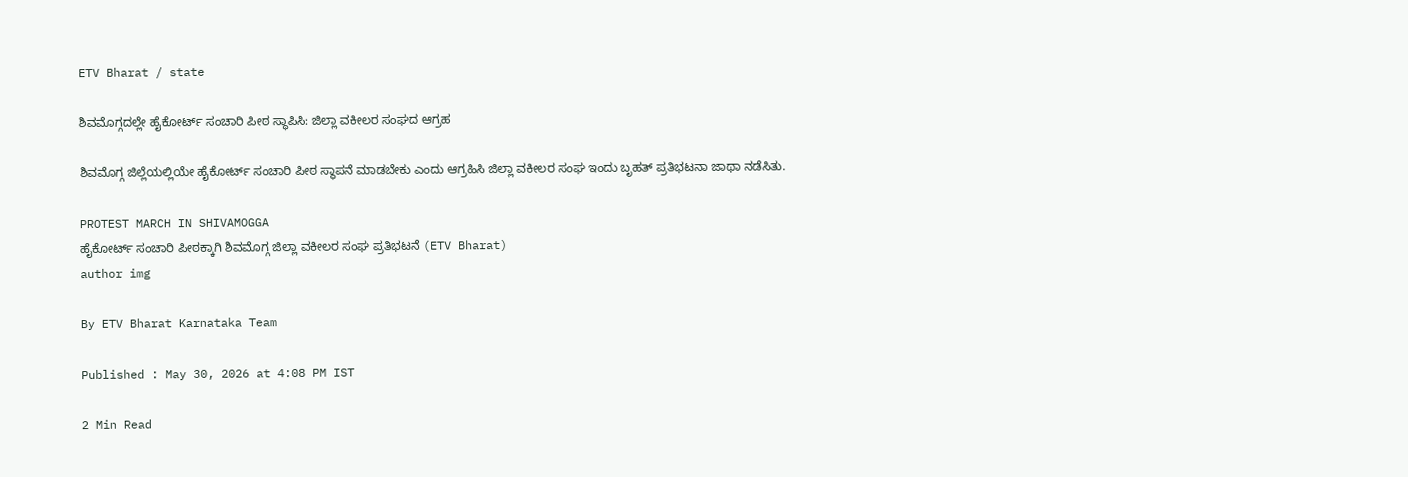ETV Bharat / state

ಶಿವಮೊಗ್ಗದಲ್ಲೇ ಹೈಕೋರ್ಟ್ ಸಂಚಾರಿ ಪೀಠ ಸ್ಥಾಪಿಸಿ: ಜಿಲ್ಲಾ ವಕೀಲರ ಸಂಘದ ಆಗ್ರಹ

ಶಿವಮೊಗ್ಗ ಜಿಲ್ಲೆಯಲ್ಲಿಯೇ ಹೈಕೋರ್ಟ್ ಸಂಚಾರಿ ಪೀಠ ಸ್ಥಾಪನೆ ಮಾಡಬೇಕು ಎಂದು ಆಗ್ರಹಿಸಿ ಜಿಲ್ಲಾ ವಕೀಲರ ಸಂಘ ಇಂದು ಬೃಹತ್ ಪ್ರತಿಭಟನಾ ಜಾಥಾ ನಡೆಸಿತು.

PROTEST MARCH IN SHIVAMOGGA
ಹೈಕೋರ್ಟ್ ಸಂಚಾರಿ ಪೀಠಕ್ಕಾಗಿ ಶಿವಮೊಗ್ಗ ಜಿಲ್ಲಾ ವಕೀಲರ ಸಂಘ ಪ್ರತಿಭಟನೆ (ETV Bharat)
author img

By ETV Bharat Karnataka Team

Published : May 30, 2026 at 4:08 PM IST

2 Min Read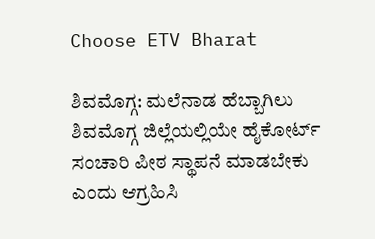Choose ETV Bharat

ಶಿವಮೊಗ್ಗ: ಮಲೆನಾಡ ಹೆಬ್ಬಾಗಿಲು ಶಿವಮೊಗ್ಗ ಜಿಲ್ಲೆಯಲ್ಲಿಯೇ ಹೈಕೋರ್ಟ್ ಸಂಚಾರಿ ಪೀಠ ಸ್ಥಾಪನೆ ಮಾಡಬೇಕು ಎಂದು ಆಗ್ರಹಿಸಿ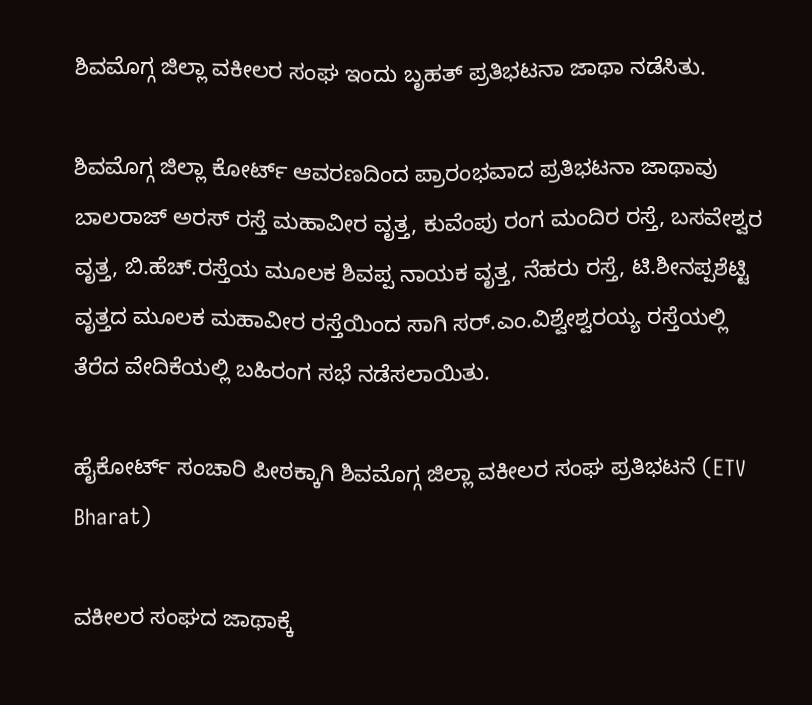ಶಿವಮೊಗ್ಗ ಜಿಲ್ಲಾ ವಕೀಲರ ಸಂಘ ಇಂದು ಬೃಹತ್ ಪ್ರತಿಭಟನಾ ಜಾಥಾ ನಡೆಸಿತು.

ಶಿವಮೊಗ್ಗ ಜಿಲ್ಲಾ ಕೋರ್ಟ್ ಆವರಣದಿಂದ ಪ್ರಾರಂಭವಾದ ಪ್ರತಿಭಟನಾ ಜಾಥಾವು ಬಾಲರಾಜ್ ಅರಸ್ ರಸ್ತೆ ಮಹಾವೀರ ವೃತ್ತ, ಕುವೆಂಪು ರಂಗ ಮಂದಿರ ರಸ್ತೆ, ಬಸವೇಶ್ವರ ವೃತ್ತ, ಬಿ.ಹೆಚ್.ರಸ್ತೆಯ ಮೂಲಕ ಶಿವಪ್ಪ ನಾಯಕ ವೃತ್ತ, ನೆಹರು ರಸ್ತೆ, ಟಿ.ಶೀನಪ್ಪ‌ಶೆಟ್ಟಿ ವೃತ್ತದ ಮೂಲಕ ಮಹಾವೀರ ರಸ್ತೆಯಿಂದ ಸಾಗಿ ಸರ್‌.ಎಂ.ವಿಶ್ವೇಶ್ವರಯ್ಯ ರಸ್ತೆಯಲ್ಲಿ ತೆರೆದ ವೇದಿಕೆಯಲ್ಲಿ ಬಹಿರಂಗ ಸಭೆ ನಡೆಸಲಾಯಿತು.

ಹೈಕೋರ್ಟ್ ಸಂಚಾರಿ ಪೀಠಕ್ಕಾಗಿ ಶಿವಮೊಗ್ಗ ಜಿಲ್ಲಾ ವಕೀಲರ ಸಂಘ ಪ್ರತಿಭಟನೆ (ETV Bharat)

ವಕೀಲರ ಸಂಘದ ಜಾಥಾಕ್ಕೆ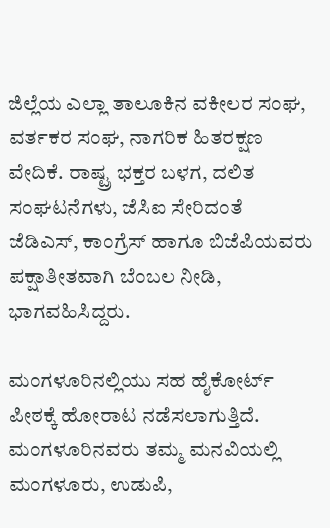ಜಿಲ್ಲೆಯ ಎಲ್ಲಾ ತಾಲೂಕಿನ ವಕೀಲರ ಸಂಘ, ವರ್ತಕರ ಸಂಘ, ನಾಗರಿಕ ಹಿತರಕ್ಷಣ ವೇದಿಕೆ. ರಾಷ್ಟ್ರ ಭಕ್ತರ ಬಳಗ, ದಲಿತ ಸಂಘಟನೆಗಳು, ಜೆಸಿಐ ಸೇರಿದಂತೆ ಜೆಡಿಎಸ್, ಕಾಂಗ್ರೆಸ್ ಹಾಗೂ ಬಿಜೆಪಿಯವರು ಪಕ್ಷಾತೀತವಾಗಿ ಬೆಂಬಲ ನೀಡಿ, ಭಾಗವಹಿಸಿದ್ದರು.

ಮಂಗಳೂರಿನಲ್ಲಿಯು ಸಹ ಹೈಕೋರ್ಟ್ ಪೀಠಕ್ಕೆ ಹೋರಾಟ ನಡೆಸಲಾಗುತ್ತಿದೆ. ಮಂಗಳೂರಿನವರು ತಮ್ಮ ಮನವಿಯಲ್ಲಿ ಮಂಗಳೂರು, ಉಡುಪಿ,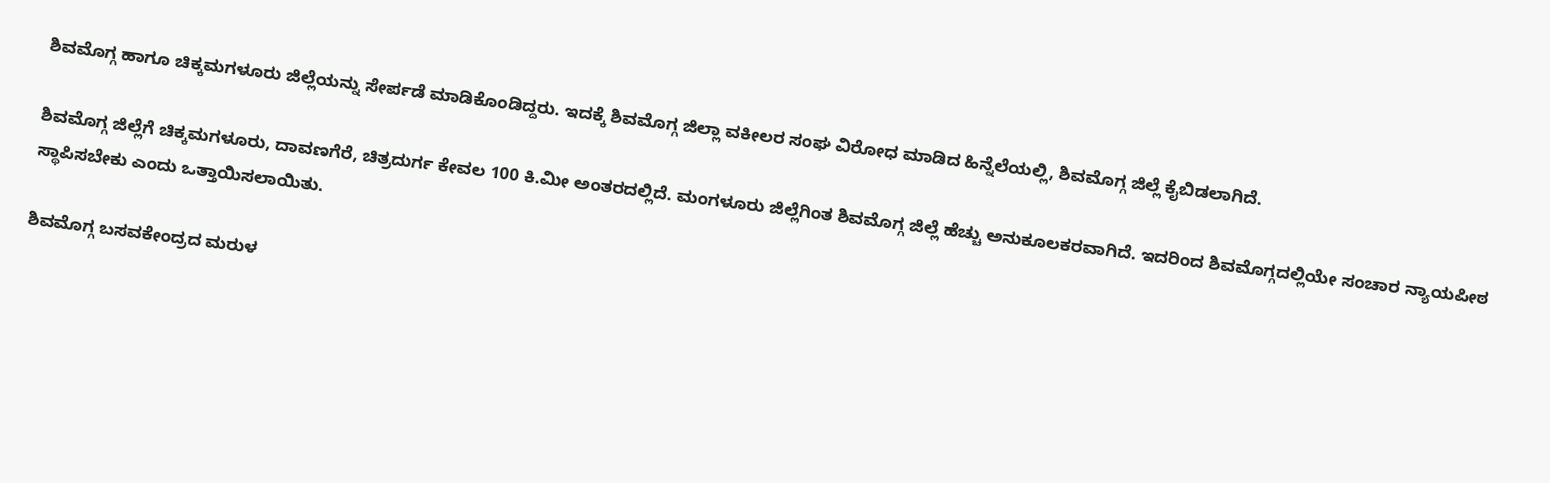ಶಿವಮೊಗ್ಗ ಹಾಗೂ ಚಿಕ್ಕಮಗಳೂರು ಜಿಲ್ಲೆಯನ್ನು ಸೇರ್ಪಡೆ ಮಾಡಿಕೊಂಡಿದ್ದರು. ಇದಕ್ಕೆ ಶಿವಮೊಗ್ಗ ಜಿಲ್ಲಾ ವಕೀಲರ ಸಂಘ ವಿರೋಧ ಮಾಡಿದ ಹಿನ್ನೆಲೆಯಲ್ಲಿ, ಶಿವಮೊಗ್ಗ ಜಿಲ್ಲೆ ಕೈಬಿಡಲಾಗಿದೆ.

ಶಿವಮೊಗ್ಗ ಜಿಲ್ಲೆಗೆ ಚಿಕ್ಕಮಗಳೂರು, ದಾವಣಗೆರೆ, ಚಿತ್ರದುರ್ಗ ಕೇವಲ 100 ಕಿ.ಮೀ ಅಂತರದಲ್ಲಿದೆ. ಮಂಗಳೂರು ಜಿಲ್ಲೆಗಿಂತ ಶಿವಮೊಗ್ಗ ಜಿಲ್ಲೆ ಹೆಚ್ಚು ಅನುಕೂಲಕರವಾಗಿದೆ. ಇದರಿಂದ ಶಿವಮೊಗ್ಗದಲ್ಲಿಯೇ ಸಂಚಾರ ನ್ಯಾಯಪೀಠ ಸ್ಥಾಪಿಸಬೇಕು ಎಂದು ಒತ್ತಾಯಿಸಲಾಯಿತು.

ಶಿವಮೊಗ್ಗ ಬಸವಕೇಂದ್ರದ ಮರುಳ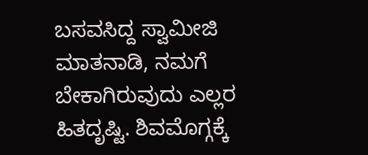ಬಸವಸಿದ್ದ ಸ್ವಾಮೀಜಿ ಮಾತನಾಡಿ, ನಮಗೆ ಬೇಕಾಗಿರುವುದು ಎಲ್ಲರ ಹಿತದೃಷ್ಟಿ. ಶಿವಮೊಗ್ಗಕ್ಕೆ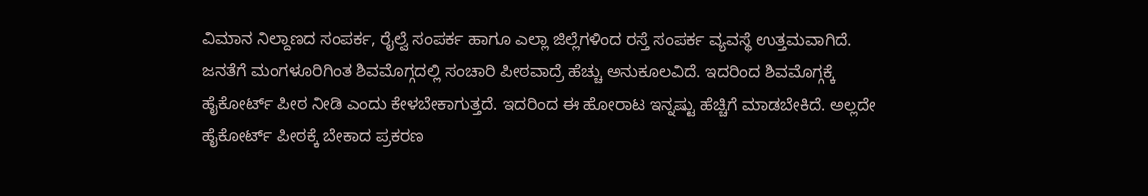ವಿಮಾನ ನಿಲ್ದಾಣದ ಸಂಪರ್ಕ, ರೈಲ್ವೆ ಸಂಪರ್ಕ ಹಾಗೂ ಎಲ್ಲಾ ಜಿಲ್ಲೆಗಳಿಂದ ರಸ್ತೆ ಸಂಪರ್ಕ ವ್ಯವಸ್ಥೆ ಉತ್ತಮವಾಗಿದೆ. ಜನತೆಗೆ ಮಂಗಳೂರಿಗಿಂತ ಶಿವಮೊಗ್ಗದಲ್ಲಿ ಸಂಚಾರಿ ಪೀಠವಾದ್ರೆ ಹೆಚ್ಚು ಅನುಕೂಲವಿದೆ. ಇದರಿಂದ ಶಿವಮೊಗ್ಗಕ್ಕೆ ಹೈಕೋರ್ಟ್ ಪೀಠ ನೀಡಿ ಎಂದು ಕೇಳಬೇಕಾಗುತ್ತದೆ. ಇದರಿಂದ ಈ ಹೋರಾಟ ಇನ್ನಷ್ಟು ಹೆಚ್ಚಿಗೆ ಮಾಡಬೇಕಿದೆ. ಅಲ್ಲದೇ ಹೈಕೋರ್ಟ್ ಪೀಠಕ್ಕೆ ಬೇಕಾದ ಪ್ರಕರಣ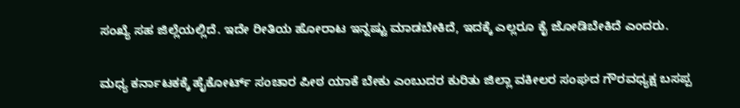ಸಂಖ್ಯೆ ಸಹ ಜಿಲ್ಲೆಯಲ್ಲಿದೆ. ಇದೇ ರೀತಿಯ ಹೋರಾಟ ಇನ್ನಷ್ಟು ಮಾಡಬೇಕಿದೆ, ಇದಕ್ಕೆ ಎಲ್ಲರೂ ಕೈ ಜೋಡಿಬೇಕಿದೆ ಎಂದರು.

ಮಧ್ಯ ಕರ್ನಾಟಕಕ್ಕೆ ಹೈಕೋರ್ಟ್ ಸಂಚಾರ ಪೀಠ ಯಾಕೆ ಬೇಕು ಎಂಬುದರ ಕುರಿತು ಜಿಲ್ಲಾ ವಕೀಲರ ಸಂಘದ ಗೌರವಧ್ಯಕ್ಷ ಬಸಪ್ಪ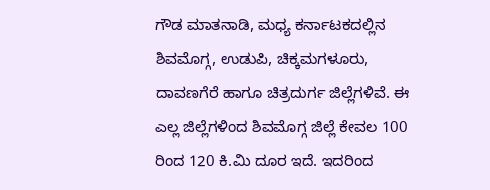ಗೌಡ ಮಾತನಾಡಿ, ಮಧ್ಯ ಕರ್ನಾಟಕದಲ್ಲಿನ ಶಿವಮೊಗ್ಗ, ಉಡುಪಿ, ಚಿಕ್ಕಮಗಳೂರು, ದಾವಣಗೆರೆ ಹಾಗೂ ಚಿತ್ರದುರ್ಗ ಜಿಲ್ಲೆಗಳಿವೆ. ಈ ಎಲ್ಲ ಜಿಲ್ಲೆಗಳಿಂದ ಶಿವಮೊಗ್ಗ ಜಿಲ್ಲೆ ಕೇವಲ 100 ರಿಂದ 120 ಕಿ.ಮಿ ದೂರ ಇದೆ. ಇದರಿಂದ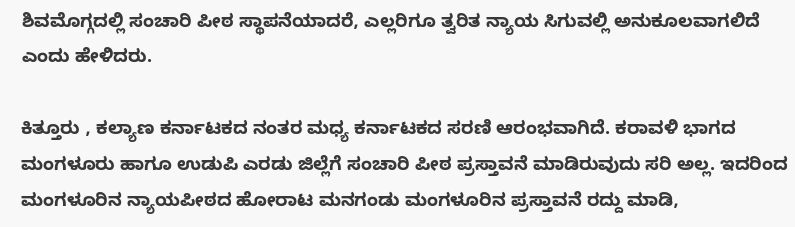ಶಿವಮೊಗ್ಗದಲ್ಲಿ ಸಂಚಾರಿ ಪೀಠ ಸ್ಥಾಪನೆಯಾದರೆ, ಎಲ್ಲರಿಗೂ ತ್ವರಿತ ನ್ಯಾಯ ಸಿಗುವಲ್ಲಿ ಅನುಕೂಲವಾಗಲಿದೆ ಎಂದು ಹೇಳಿದರು.

ಕಿತ್ತೂರು , ಕಲ್ಯಾಣ ಕರ್ನಾಟಕದ ನಂತರ ಮಧ್ಯ ಕರ್ನಾಟಕದ ಸರಣಿ ಆರಂಭವಾಗಿದೆ. ಕರಾವಳಿ ಭಾಗದ ಮಂಗಳೂರು ಹಾಗೂ ಉಡುಪಿ ಎರಡು ಜಿಲ್ಲೆಗೆ ಸಂಚಾರಿ ಪೀಠ ಪ್ರಸ್ತಾವನೆ ಮಾಡಿರುವುದು ಸರಿ ಅಲ್ಲ. ಇದರಿಂದ ಮಂಗಳೂರಿನ ನ್ಯಾಯಪೀಠದ ಹೋರಾಟ ಮನಗಂಡು ಮಂಗಳೂರಿನ ಪ್ರಸ್ತಾವನೆ ರದ್ದು ಮಾಡಿ,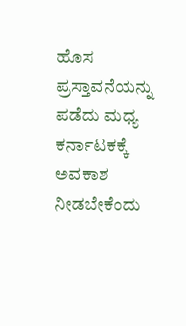ಹೊಸ ಪ್ರಸ್ತಾವನೆಯನ್ನು ಪಡೆದು ಮಧ್ಯ ಕರ್ನಾಟಕಕ್ಕೆ ಅವಕಾಶ ನೀಡಬೇಕೆಂದು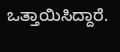ಒತ್ತಾಯಿಸಿದ್ದಾರೆ.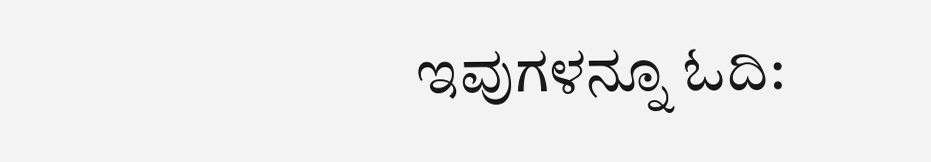ಇವುಗಳನ್ನೂ ಓದಿ: